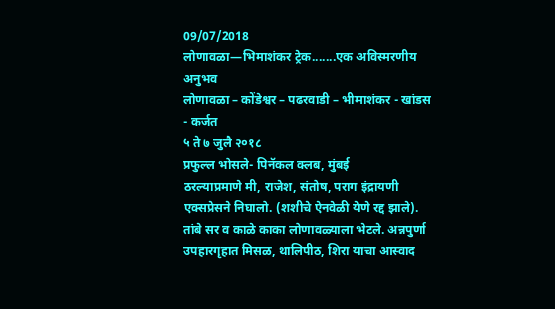09/07/2018
लोणावळा—भिमाशंकर ट्रेक.......एक अविस्मरणीय अनुभव
लोणावळा – कोंडेश्वर – पढरवाडी – भीमाशंकर - खांडस - कर्जत
५ ते ७ जुलै २०१८
प्रफुल्ल भोसले- पिनॅकल क्लब, मुंबई
ठरल्याप्रमाणे मी, राजेश, संतोष, पराग इंद्रायणी एक्सप्रेसने निघालो. (शशीचे ऐनवेळी येणे रद्द झाले). तांबे सर व काळे काका लोणावळ्याला भेटले. अन्नपुर्णा उपहारगृहात मिसळ, थालिपीठ, शिरा याचा आस्वाद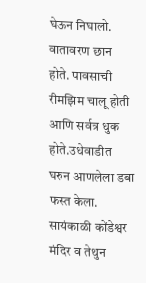घेऊन निघालो. वातावरण छान होते. पावसाची रीमझिम चालू होती आणि सर्वत्र धुक होते.उधेवाडीत घरुन आणलेला डबा फस्त केला. सायंकाळी कोंडेश्वर मंदिर व तेथुन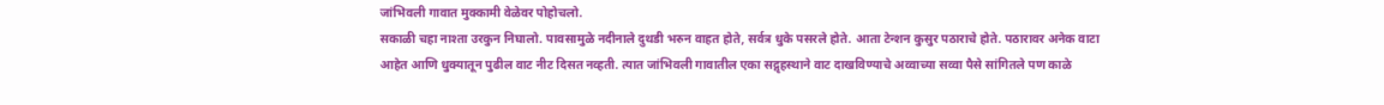जांभिवली गावात मुक्कामी वेळेवर पोहोचलो.
सकाळी चहा नाश्ता उरकुन निघालो. पावसामुळे नदीनाले दुथडी भरुन वाहत होते, सर्वत्र धुके पसरले होते. आता टेन्शन कुसुर पठाराचे होते. पठारावर अनेक वाटा आहेत आणि धुक्यातून पुढील वाट नीट दिसत नव्हती. त्यात जांभिवली गावातील एका सद्गृहस्थाने वाट दाखविण्याचे अव्वाच्या सव्वा पैसे सांगितले पण काळे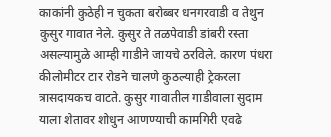काकांनी कुठेही न चुकता बरोब्बर धनगरवाडी व तेथुन कुसुर गावात नेले. कुसुर ते तळपेवाडी डांबरी रस्ता असल्यामुळे आम्ही गाडीने जायचे ठरविले. कारण पंधरा कीलोमीटर टार रोडने चालणे कुठल्याही ट्रेकरला त्रासदायकच वाटते. कुसुर गावातील गाडीवाला सुदाम याला शेतावर शोधुन आणण्याची कामगिरी एवढे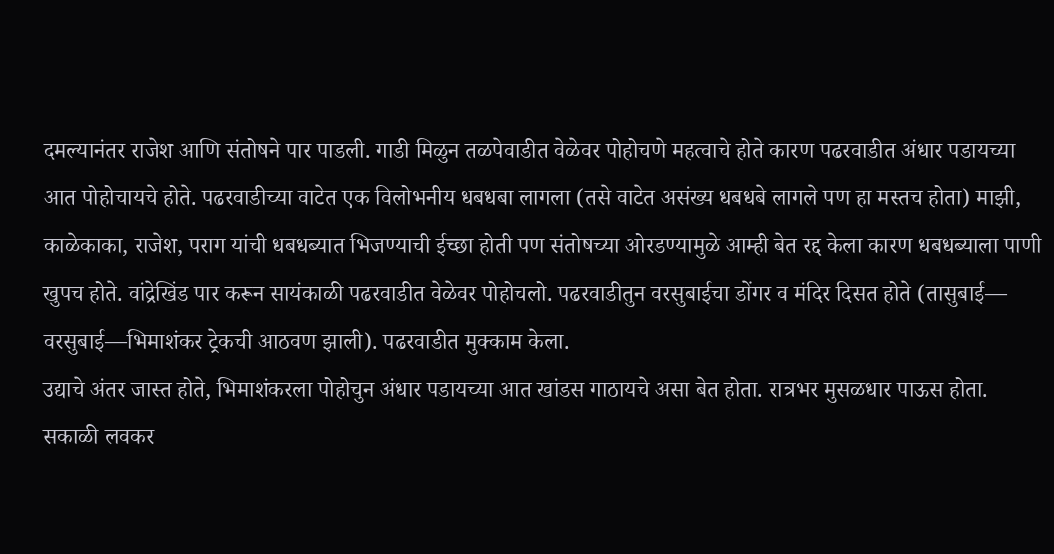दमल्यानंतर राजेश आणि संतोषने पार पाडली. गाडी मिळुन तळपेवाडीत वेळेवर पोहोचणे महत्वाचे होते कारण पढरवाडीत अंधार पडायच्या आत पोहोचायचे होते. पढरवाडीच्या वाटेत एक विलोभनीय धबधबा लागला (तसे वाटेत असंख्य धबधबे लागले पण हा मस्तच होता) माझी, काळेकाका, राजेश, पराग यांची धबधब्यात भिजण्याची ईच्छा होती पण संतोषच्या ओरडण्यामुळे आम्ही बेत रद्द केला कारण धबधब्याला पाणी खुपच होते. वांद्रेखिंड पार करून सायंकाळी पढरवाडीत वेळेवर पोहोचलो. पढरवाडीतुन वरसुबाईचा डोंगर व मंदिर दिसत होते (तासुबाई— वरसुबाई—भिमाशंकर ट्रेकची आठवण झाली). पढरवाडीत मुक्काम केला.
उद्याचे अंतर जास्त होते, भिमाशंकरला पोहोचुन अंधार पडायच्या आत खांडस गाठायचे असा बेत होता. रात्रभर मुसळधार पाऊस होता. सकाळी लवकर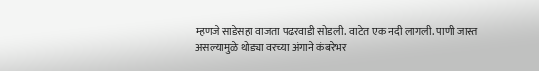म्हणजे साडेसहा वाजता पढरवाडी सोडली. वाटेत एक नदी लागली. पाणी जास्त असल्यामुळे थोड्या वरच्या अंगाने कंबरेभर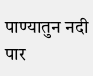पाण्यातुन नदी पार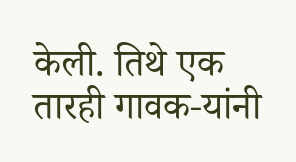केली. तिथे एक तारही गावक-यांनी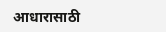आधारासाठी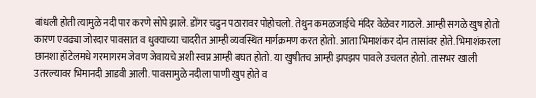बांधली होती त्यामुळे नदी पार करणे सोपे झाले. डोंगर चढुन पठारावर पोहोचलो. तेथुन कमळजाईचे मंदिर वेळेवर गाठले. आम्ही सगळे खुष होतो कारण एवढ्या जोरदार पावसात व धुक्याच्या चादरीत आम्ही व्यवस्थित मार्गक्रमण करत होतो. आता भिमाशंकर दोन तासांवर होते. भिमाशंकरला छानशा हॉटेलमधे गरमागरम जेवण जेवायचे अशी स्वप्न आम्ही बघत होतो. या खुषीतच आम्ही झपझप पावले उचलत होतो. तासभर खाली उतरल्यावर भिमानदी आडवी आली. पावसामुळे नदीला पाणी खुप होते व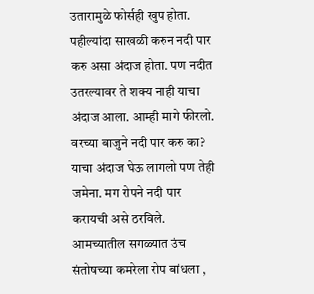उतारामुळे फोर्सही खुप होता. पहील्यांदा साखळी करुन नदी पार करु असा अंदाज होता. पण नदीत उतरल्यावर ते शक्य नाही याचा अंदाज आला. आम्ही मागे फीरलो. वरच्या बाजुने नदी पार करु का? याचा अंदाज घेऊ लागलो पण तेही जमेना. मग रोपने नदी पार करायची असे ठरविले. आमच्यातील सगळ्यात उंच संतोषच्या कमरेला रोप बांधला ,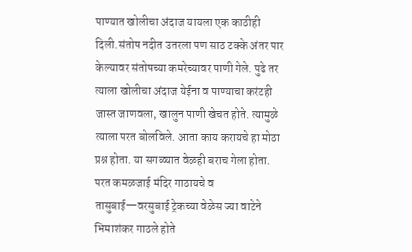पाण्यात खोलीचा अंदाज यायला एक काठीही दिली.संतोष नदीत उतरला पण साठ टक्के अंतर पार केल्यावर संतोषच्या कमरेच्यावर पाणी गेले. पुढे तर त्याला खोलीचा अंदाज येईना व पाण्याचा करंटही जास्त जाणवला, खालुन पाणी खेचत होते. त्यामुळे त्याला परत बोलविले. आता काय करायचे हा मोठा प्रश्न होता. या सगळ्यात वेळही बराच गेला होता. परत कमळजाई मंदिर गाठायचे व तासुबाई—वरसुबाई ट्रेकच्या वेळेस ज्या वाटेने भिमाशंकर गाठले होते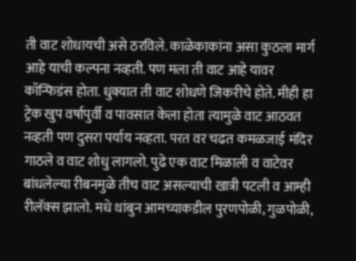ती वाट शोधायची असे ठरविले. काळेकाकांना असा कुठला मार्ग आहे याची कल्पना नव्हती. पण मला ती वाट आहे यावर कॉन्फिडंस होता. धुक्यात ती वाट शोधणे जिकरीचे होते. मीही हा ट्रेक खुप वर्षापुर्वी व पावसात केला होता त्यामुळे वाट आठवत नव्हती पण दुसरा पर्याय नव्हता. परत वर चढत कमळजाई मंदिर गाठले व वाट शोधु लागलो. पुढे एक वाट मिळाली व वाटेवर बांधलेल्या रीबनमुळे तीच वाट असल्याची खात्री पटली व आम्ही रीलॅक्स झालो. मधे थांबुन आमच्याकडील पुरणपोळी, गुळपोळी,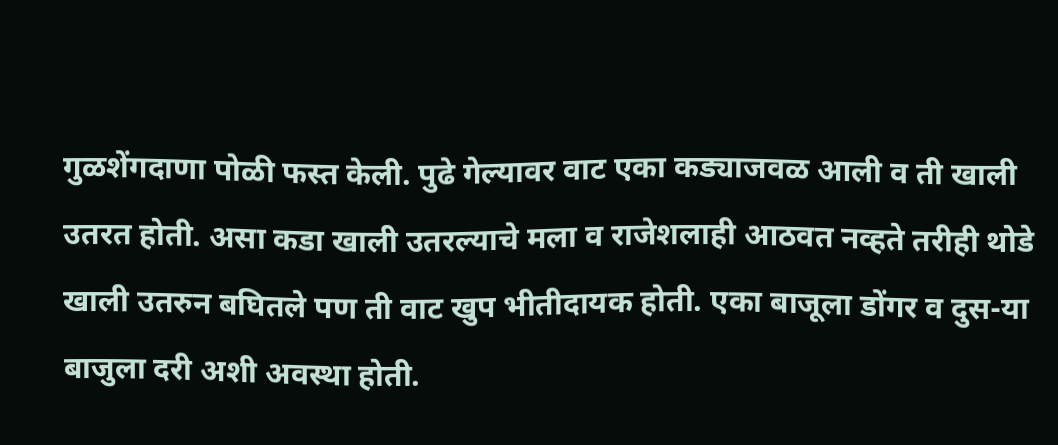गुळशेंगदाणा पोळी फस्त केली. पुढे गेल्यावर वाट एका कड्याजवळ आली व ती खाली उतरत होती. असा कडा खाली उतरल्याचे मला व राजेशलाही आठवत नव्हते तरीही थोडे खाली उतरुन बघितले पण ती वाट खुप भीतीदायक होती. एका बाजूला डोंगर व दुस-या बाजुला दरी अशी अवस्था होती.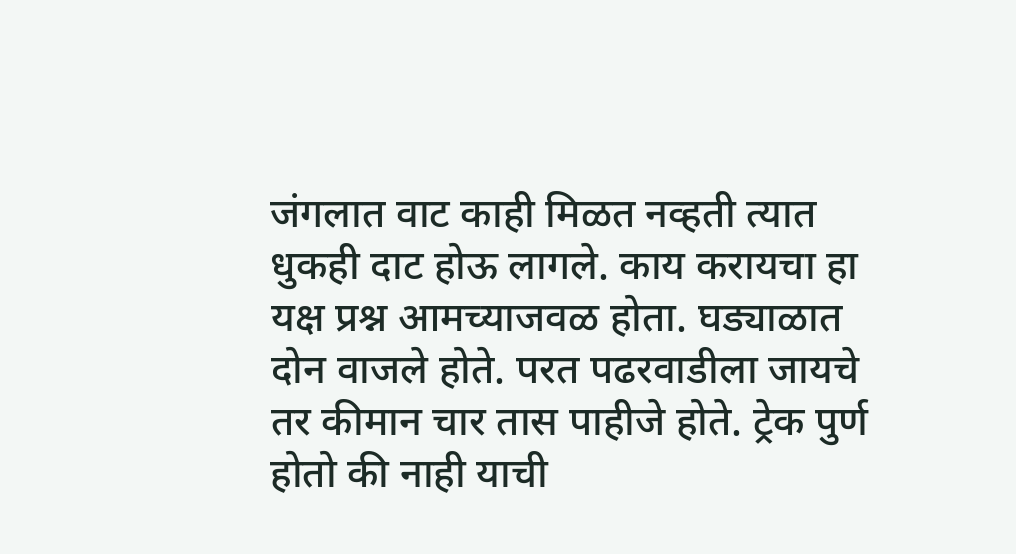जंगलात वाट काही मिळत नव्हती त्यात धुकही दाट होऊ लागले. काय करायचा हा यक्ष प्रश्न आमच्याजवळ होता. घड्याळात दोन वाजले होते. परत पढरवाडीला जायचे तर कीमान चार तास पाहीजे होते. ट्रेक पुर्ण होतो की नाही याची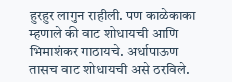हुरहुर लागुन राहीली. पण काळेकाका म्हणाले की वाट शोधायची आणि भिमाशंकर गाठायचे. अर्धापाऊण तासच वाट शोधायची असे ठरविले.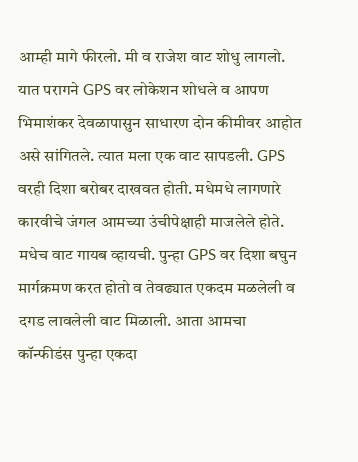आम्ही मागे फीरलो. मी व राजेश वाट शोधु लागलो. यात परागने GPS वर लोकेशन शोधले व आपण भिमाशंकर देवळापासुन साधारण दोन कीमीवर आहोत असे सांगितले. त्यात मला एक वाट सापडली. GPS वरही दिशा बरोबर दाखवत होती. मधेमधे लागणारे कारवीचे जंगल आमच्या उंचीपेक्षाही माजलेले होते. मधेच वाट गायब व्हायची. पुन्हा GPS वर दिशा बघुन मार्गक्रमण करत होतो व तेवढ्यात एकदम मळलेली व दगड लावलेली वाट मिळाली. आता आमचा कॉन्फीडंस पुन्हा एकदा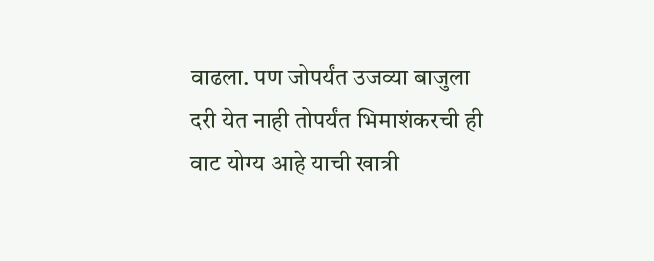वाढला. पण जोपर्यंत उजव्या बाजुला दरी येत नाही तोपर्यंत भिमाशंकरची ही वाट योग्य आहे याची खात्री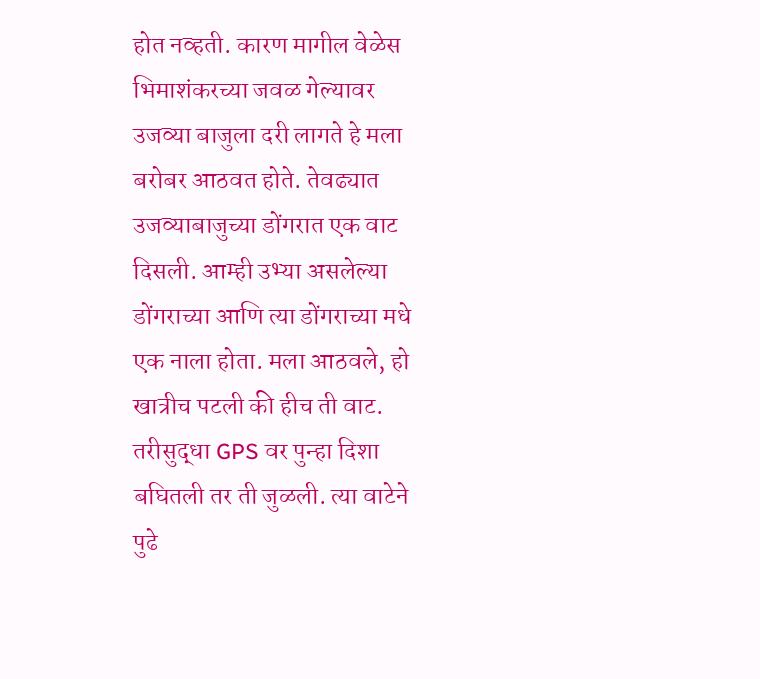होत नव्हती. कारण मागील वेळेस भिमाशंकरच्या जवळ गेल्यावर उजव्या बाजुला दरी लागते हे मला बरोबर आठवत होते. तेवढ्यात उजव्याबाजुच्या डोंगरात एक वाट दिसली. आम्ही उभ्या असलेल्या डोंगराच्या आणि त्या डोंगराच्या मधे एक नाला होता. मला आठवले, हो खात्रीच पटली की हीच ती वाट. तरीसुद्धा GPS वर पुन्हा दिशा बघितली तर ती जुळली. त्या वाटेने पुढे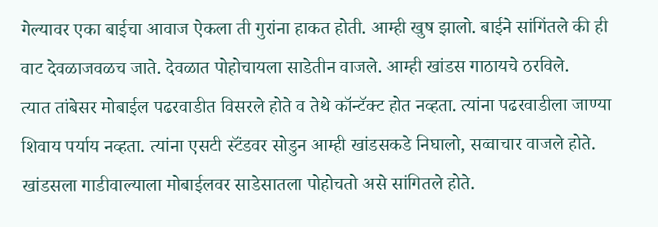गेल्यावर एका बाईचा आवाज ऐकला ती गुरांना हाकत होती. आम्ही खुष झालो. बाईने सांगिंतले की ही वाट देवळाजवळच जाते. देवळात पोहोचायला साडेतीन वाजले. आम्ही खांडस गाठायचे ठरविले.
त्यात तांबेसर मोबाईल पढरवाडीत विसरले होते व तेथे कॉन्टॅक्ट होत नव्हता. त्यांना पढरवाडीला जाण्या शिवाय पर्याय नव्हता. त्यांना एसटी स्टॅंडवर सोडुन आम्ही खांडसकडे निघालो, सव्वाचार वाजले होते. खांडसला गाडीवाल्याला मोबाईलवर साडेसातला पोहोचतो असे सांगितले होते.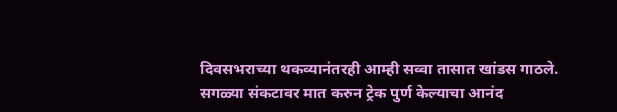दिवसभराच्या थकव्यानंतरही आम्ही सव्वा तासात खांडस गाठले.
सगळ्या संकटावर मात करुन ट्रेक पुर्ण केल्याचा आनंद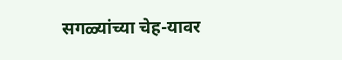सगळ्यांच्या चेह-यावर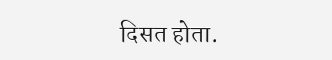दिसत होता.